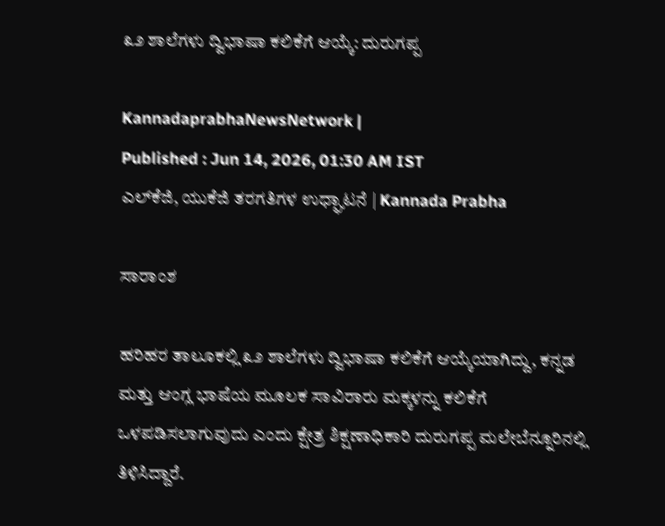೩೨ ಶಾಲೆಗಳು ದ್ವಿಭಾಷಾ ಕಲಿಕೆಗೆ ಆಯ್ಕೆ: ದುರುಗಪ್ಪ

KannadaprabhaNewsNetwork |
Published : Jun 14, 2026, 01:30 AM IST
ಎಲ್‌ಕೆಜಿ, ಯುಕೆಜಿ ತರಗತಿಗಳ ಉಧ್ಘಾಟನೆ | Kannada Prabha

ಸಾರಾಂಶ

ಹರಿಹರ ತಾಲೂಕಲ್ಲಿ ೩೨ ಶಾಲೆಗಳು ದ್ವಿಭಾಷಾ ಕಲಿಕೆಗೆ ಆಯ್ಕೆಯಾಗಿದ್ದು, ಕನ್ನಡ ಮತ್ತು ಆಂಗ್ಲ ಭಾಷೆಯ ಮೂಲಕ ಸಾವಿರಾರು ಮಕ್ಕಳನ್ನು ಕಲಿಕೆಗೆ ಒಳಪಡಿಸಲಾಗುವುದು ಎಂದು ಕ್ಷೇತ್ರ ಶಿಕ್ಷಣಾಧಿಕಾರಿ ದುರುಗಪ್ಪ ಮಲೇಬೆನ್ನೂರಿನಲ್ಲಿ ತಿಳಿಸಿದ್ದಾರೆ.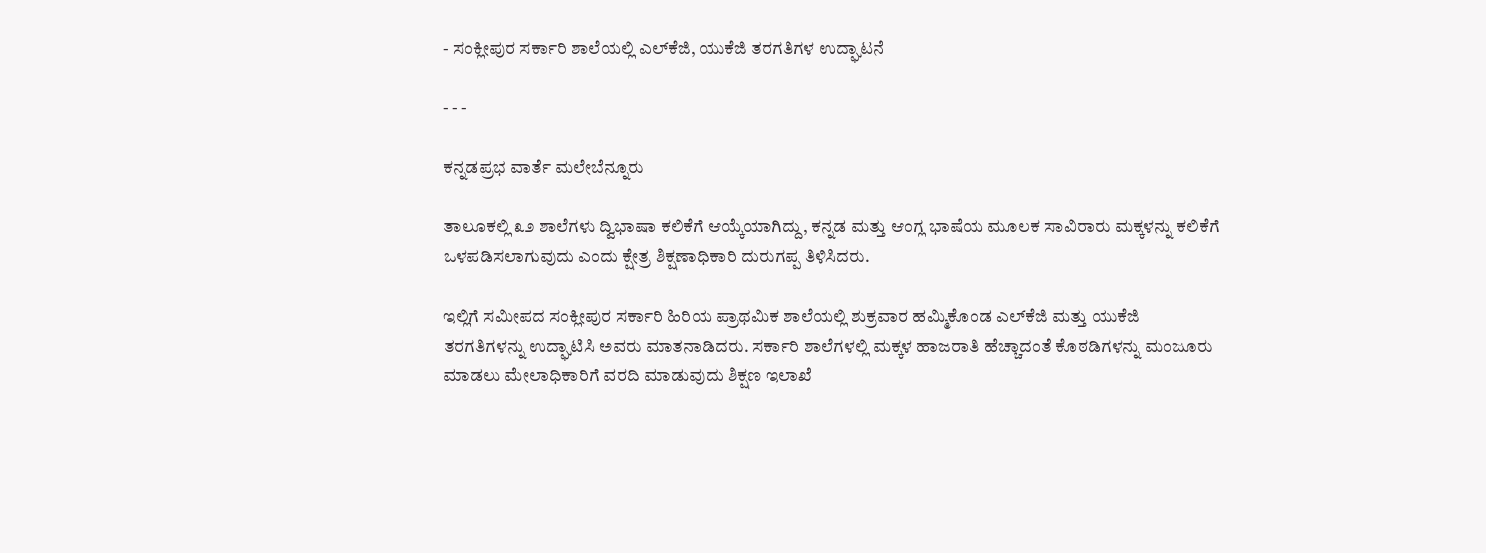- ಸಂಕ್ಲೀಪುರ ಸರ್ಕಾರಿ ಶಾಲೆಯಲ್ಲಿ ಎಲ್‌ಕೆಜಿ, ಯುಕೆಜಿ ತರಗತಿಗಳ ಉದ್ಘಾಟನೆ

- - -

ಕನ್ನಡಪ್ರಭ ವಾರ್ತೆ ಮಲೇಬೆನ್ನೂರು

ತಾಲೂಕಲ್ಲಿ ೩೨ ಶಾಲೆಗಳು ದ್ವಿಭಾಷಾ ಕಲಿಕೆಗೆ ಆಯ್ಕೆಯಾಗಿದ್ದು, ಕನ್ನಡ ಮತ್ತು ಆಂಗ್ಲ ಭಾಷೆಯ ಮೂಲಕ ಸಾವಿರಾರು ಮಕ್ಕಳನ್ನು ಕಲಿಕೆಗೆ ಒಳಪಡಿಸಲಾಗುವುದು ಎಂದು ಕ್ಷೇತ್ರ ಶಿಕ್ಷಣಾಧಿಕಾರಿ ದುರುಗಪ್ಪ ತಿಳಿಸಿದರು.

ಇಲ್ಲಿಗೆ ಸಮೀಪದ ಸಂಕ್ಲೀಪುರ ಸರ್ಕಾರಿ ಹಿರಿಯ ಪ್ರಾಥಮಿಕ ಶಾಲೆಯಲ್ಲಿ ಶುಕ್ರವಾರ ಹಮ್ಮಿಕೊಂಡ ಎಲ್‌ಕೆಜಿ ಮತ್ತು ಯುಕೆಜಿ ತರಗತಿಗಳನ್ನು ಉದ್ಘಾಟಿಸಿ ಅವರು ಮಾತನಾಡಿದರು. ಸರ್ಕಾರಿ ಶಾಲೆಗಳಲ್ಲಿ ಮಕ್ಕಳ ಹಾಜರಾತಿ ಹೆಚ್ಚಾದಂತೆ ಕೊಠಡಿಗಳನ್ನು ಮಂಜೂರು ಮಾಡಲು ಮೇಲಾಧಿಕಾರಿಗೆ ವರದಿ ಮಾಡುವುದು ಶಿಕ್ಷಣ ಇಲಾಖೆ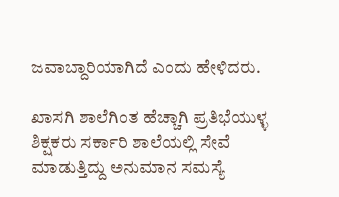ಜವಾಬ್ದಾರಿಯಾಗಿದೆ ಎಂದು ಹೇಳಿದರು.

ಖಾಸಗಿ ಶಾಲೆಗಿಂತ ಹೆಚ್ಚಾಗಿ ಪ್ರತಿಭೆಯುಳ್ಳ ಶಿಕ್ಷಕರು ಸರ್ಕಾರಿ ಶಾಲೆಯಲ್ಲಿ ಸೇವೆ ಮಾಡುತ್ತಿದ್ದು ಅನುಮಾನ ಸಮಸ್ಯೆ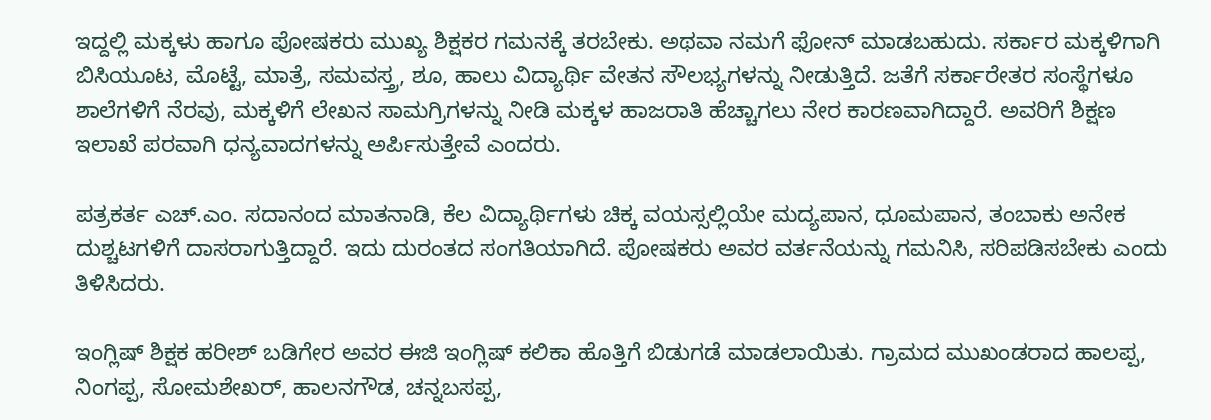ಇದ್ದಲ್ಲಿ ಮಕ್ಕಳು ಹಾಗೂ ಪೋಷಕರು ಮುಖ್ಯ ಶಿಕ್ಷಕರ ಗಮನಕ್ಕೆ ತರಬೇಕು. ಅಥವಾ ನಮಗೆ ಫೋನ್ ಮಾಡಬಹುದು. ಸರ್ಕಾರ ಮಕ್ಕಳಿಗಾಗಿ ಬಿಸಿಯೂಟ, ಮೊಟ್ಟೆ, ಮಾತ್ರೆ, ಸಮವಸ್ತ್ರ, ಶೂ, ಹಾಲು ವಿದ್ಯಾರ್ಥಿ ವೇತನ ಸೌಲಭ್ಯಗಳನ್ನು ನೀಡುತ್ತಿದೆ. ಜತೆಗೆ ಸರ್ಕಾರೇತರ ಸಂಸ್ಥೆಗಳೂ ಶಾಲೆಗಳಿಗೆ ನೆರವು, ಮಕ್ಕಳಿಗೆ ಲೇಖನ ಸಾಮಗ್ರಿಗಳನ್ನು ನೀಡಿ ಮಕ್ಕಳ ಹಾಜರಾತಿ ಹೆಚ್ಚಾಗಲು ನೇರ ಕಾರಣವಾಗಿದ್ದಾರೆ. ಅವರಿಗೆ ಶಿಕ್ಷಣ ಇಲಾಖೆ ಪರವಾಗಿ ಧನ್ಯವಾದಗಳನ್ನು ಅರ್ಪಿಸುತ್ತೇವೆ ಎಂದರು.

ಪತ್ರಕರ್ತ ಎಚ್.ಎಂ. ಸದಾನಂದ ಮಾತನಾಡಿ, ಕೆಲ ವಿದ್ಯಾರ್ಥಿಗಳು ಚಿಕ್ಕ ವಯಸ್ಸಲ್ಲಿಯೇ ಮದ್ಯಪಾನ, ಧೂಮಪಾನ, ತಂಬಾಕು ಅನೇಕ ದುಶ್ಚಟಗಳಿಗೆ ದಾಸರಾಗುತ್ತಿದ್ದಾರೆ. ಇದು ದುರಂತದ ಸಂಗತಿಯಾಗಿದೆ. ಪೋಷಕರು ಅವರ ವರ್ತನೆಯನ್ನು ಗಮನಿಸಿ, ಸರಿಪಡಿಸಬೇಕು ಎಂದು ತಿಳಿಸಿದರು.

ಇಂಗ್ಲಿಷ್ ಶಿಕ್ಷಕ ಹರೀಶ್ ಬಡಿಗೇರ ಅವರ ಈಜಿ ಇಂಗ್ಲಿಷ್ ಕಲಿಕಾ ಹೊತ್ತಿಗೆ ಬಿಡುಗಡೆ ಮಾಡಲಾಯಿತು. ಗ್ರಾಮದ ಮುಖಂಡರಾದ ಹಾಲಪ್ಪ, ನಿಂಗಪ್ಪ, ಸೋಮಶೇಖರ್, ಹಾಲನಗೌಡ, ಚನ್ನಬಸಪ್ಪ,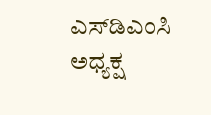ಎಸ್‌ಡಿಎಂಸಿ ಅಧ್ಯಕ್ಷ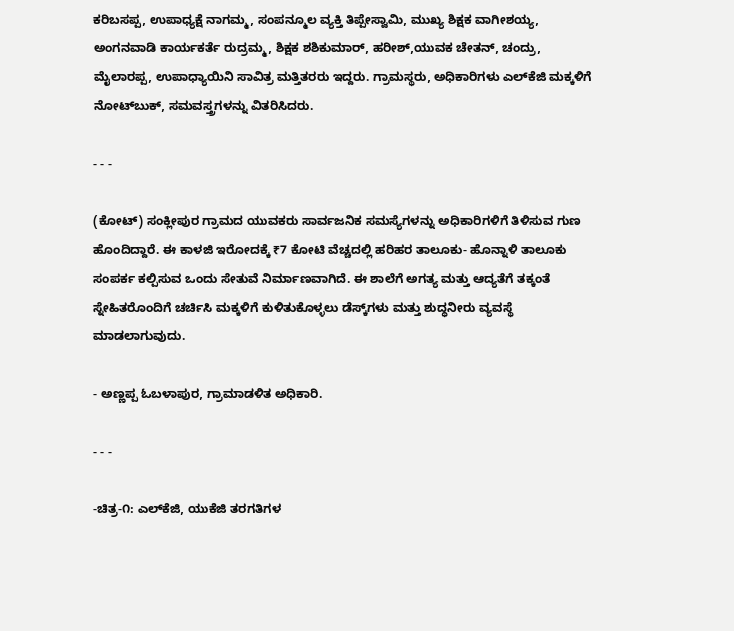ಕರಿಬಸಪ್ಪ, ಉಪಾಧ್ಯಕ್ಷೆ ನಾಗಮ್ಮ, ಸಂಪನ್ಮೂಲ ವ್ಯಕ್ತಿ ತಿಪ್ಪೇಸ್ವಾಮಿ, ಮುಖ್ಯ ಶಿಕ್ಷಕ ವಾಗೀಶಯ್ಯ, ಅಂಗನವಾಡಿ ಕಾರ್ಯಕರ್ತೆ ರುದ್ರಮ್ಮ, ಶಿಕ್ಷಕ ಶಶಿಕುಮಾರ್, ಹರೀಶ್,ಯುವಕ ಚೇತನ್, ಚಂದ್ರು, ಮೈಲಾರಪ್ಪ, ಉಪಾಧ್ಯಾಯಿನಿ ಸಾವಿತ್ರ ಮತ್ತಿತರರು ಇದ್ದರು. ಗ್ರಾಮಸ್ಥರು, ಅಧಿಕಾರಿಗಳು ಎಲ್‌ಕೆಜಿ ಮಕ್ಕಳಿಗೆ ನೋಟ್‌ಬುಕ್, ಸಮವಸ್ತ್ರಗಳನ್ನು ವಿತರಿಸಿದರು.

- - -

(ಕೋಟ್‌) ಸಂಕ್ಲೀಪುರ ಗ್ರಾಮದ ಯುವಕರು ಸಾರ್ವಜನಿಕ ಸಮಸ್ಯೆಗಳನ್ನು ಅಧಿಕಾರಿಗಳಿಗೆ ತಿಳಿಸುವ ಗುಣ ಹೊಂದಿದ್ದಾರೆ. ಈ ಕಾಳಜಿ ಇರೋದಕ್ಕೆ ₹7 ಕೋಟಿ ವೆಚ್ಚದಲ್ಲಿ ಹರಿಹರ ತಾಲೂಕು- ಹೊನ್ನಾಳಿ ತಾಲೂಕು ಸಂಪರ್ಕ ಕಲ್ಪಿಸುವ ಒಂದು ಸೇತುವೆ ನಿರ್ಮಾಣವಾಗಿದೆ. ಈ ಶಾಲೆಗೆ ಅಗತ್ಯ ಮತ್ತು ಆದ್ಯತೆಗೆ ತಕ್ಕಂತೆ ಸ್ನೇಹಿತರೊಂದಿಗೆ ಚರ್ಚಿಸಿ ಮಕ್ಕಳಿಗೆ ಕುಳಿತುಕೊಳ್ಳಲು ಡೆಸ್ಕ್‌ಗಳು ಮತ್ತು ಶುದ್ಧನೀರು ವ್ಯವಸ್ಥೆ ಮಾಡಲಾಗುವುದು.

- ಅಣ್ಣಪ್ಪ ಓಬಳಾಪುರ, ಗ್ರಾಮಾಡಳಿತ ಅಧಿಕಾರಿ.

- - -

-ಚಿತ್ರ-೧: ಎಲ್‌ಕೆಜಿ, ಯುಕೆಜಿ ತರಗತಿಗಳ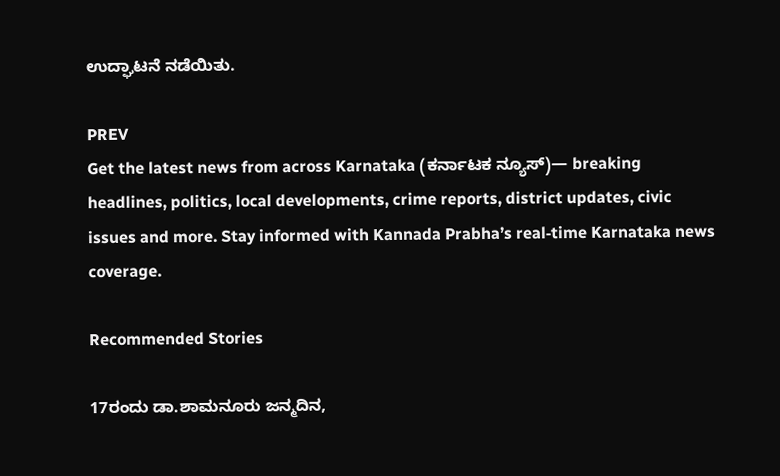ಉದ್ಘಾಟನೆ ನಡೆಯಿತು.

PREV
Get the latest news from across Karnataka (ಕರ್ನಾಟಕ ನ್ಯೂಸ್)— breaking headlines, politics, local developments, crime reports, district updates, civic issues and more. Stay informed with Kannada Prabha’s real‑time Karnataka news coverage.

Recommended Stories

17ರಂದು ಡಾ.ಶಾಮನೂರು ಜನ್ಮದಿನ,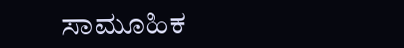ಸಾಮೂಹಿಕ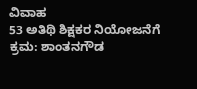ವಿವಾಹ
53 ಅತಿಥಿ ಶಿಕ್ಷಕರ ನಿಯೋಜನೆಗೆ ಕ್ರಮ: ಶಾಂತನಗೌಡ